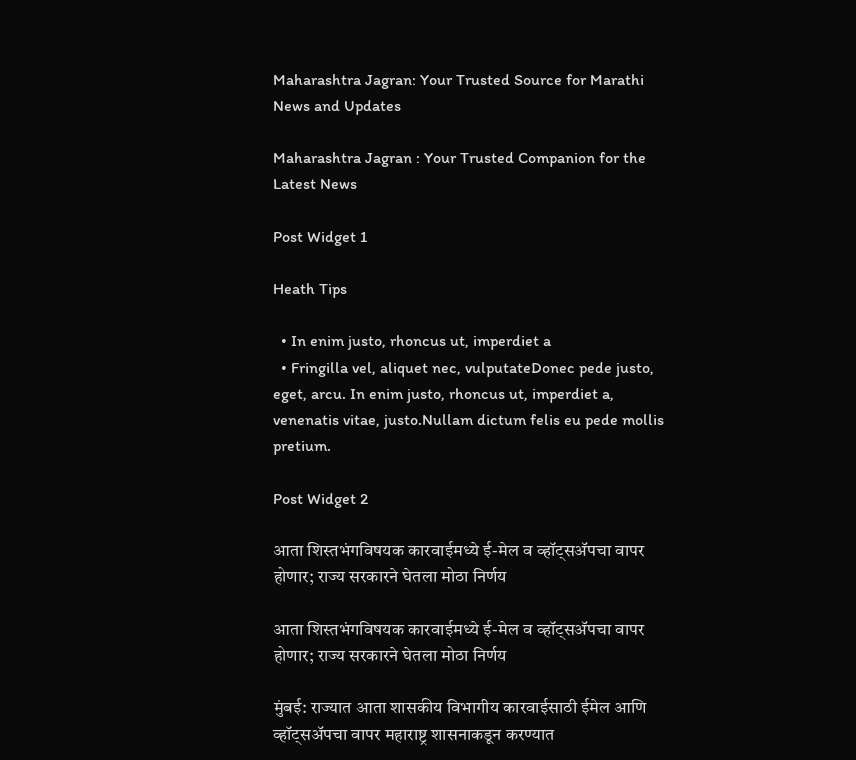Maharashtra Jagran: Your Trusted Source for Marathi News and Updates

Maharashtra Jagran : Your Trusted Companion for the Latest News

Post Widget 1

Heath Tips

  • In enim justo, rhoncus ut, imperdiet a
  • Fringilla vel, aliquet nec, vulputateDonec pede justo,  eget, arcu. In enim justo, rhoncus ut, imperdiet a, venenatis vitae, justo.Nullam dictum felis eu pede mollis pretium.

Post Widget 2

आता शिस्तभंगविषयक कारवाईमध्ये ई-मेल व व्हॉट्सअ‍ॅपचा वापर होणार; राज्य सरकारने घेतला मोठा निर्णय

आता शिस्तभंगविषयक कारवाईमध्ये ई-मेल व व्हॉट्सअ‍ॅपचा वापर होणार; राज्य सरकारने घेतला मोठा निर्णय

मुंबई: राज्यात आता शासकीय विभागीय कारवाईसाठी ईमेल आणि व्हॉट्सअ‍ॅपचा वापर महाराष्ट्र शासनाकडून करण्यात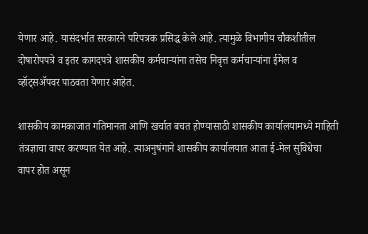येणार आहे. यासंदर्भात सरकारने परिपत्रक प्रसिद्ध केले आहे. त्यामुळे विभागीय चौकशीतील दोषारोपपत्रे व इतर कागदपत्रे शासकीय कर्मचाऱ्यांना तसेच निवृत्त कर्मचाऱ्यांना ईमेल व व्हॉट्सअ‍ॅपवर पाठवता येणार आहेत.

शासकीय कामकाजात गतिमानता आणि खर्चात बचत होण्यासाठी शासकीय कार्यालयामध्ये माहिती तंत्रज्ञाचा वापर करण्यात येत आहे. त्याअनुषंगाने शासकीय कार्यालयात आता ई-मेल सुविधेचा वापर होत असून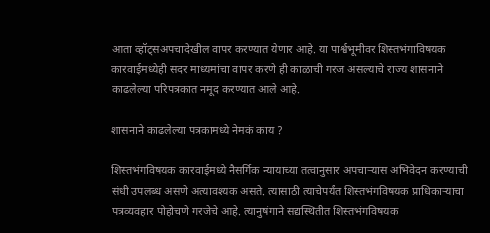आता व्हॉट्सअपचादेखील वापर करण्यात येणार आहे. या पार्श्वभूमीवर शिस्तभंगाविषयक कारवाईमध्येही सदर माध्यमांचा वापर करणे ही काळाची गरज असल्याचे राज्य शासनाने काढलेल्या परिपत्रकात नमूद करण्यात आले आहे.

शासनाने काढलेल्या पत्रकामध्ये नेमकं काय ?

शिस्तभंगविषयक कारवाईमध्ये नैसर्गिक न्यायाच्या तत्वानुसार अपचाऱ्यास अभिवेदन करण्याची संधी उपलब्ध असणे अत्यावश्यक असते. त्यासाठी त्याचेपर्यंत शिस्तभंगविषयक प्राधिकाऱ्याचा पत्रव्यवहार पोहोचणे गरजेचे आहे. त्यानुषंगाने सद्यस्थितीत शिस्तभंगविषयक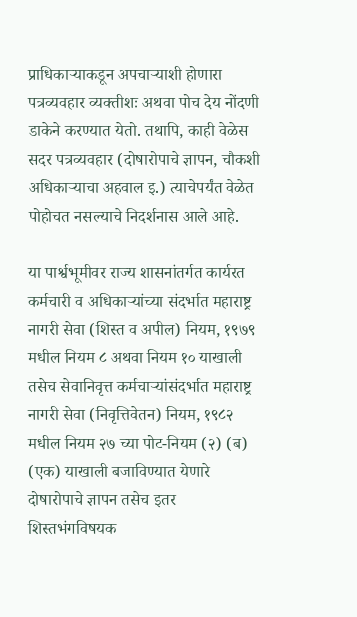प्राधिकाऱ्याकडून अपचाऱ्याशी होणारा पत्रव्यवहार व्यक्तीशः अथवा पोच देय नोंदणी डाकेने करण्यात येतो. तथापि, काही वेळेस सदर पत्रव्यवहार (दोषारोपाचे ज्ञापन, चौकशी अधिकाऱ्याचा अहवाल इ.) त्याचेपर्यंत वेळेत पोहोचत नसल्याचे निदर्शनास आले आहे.

या पार्श्वभूमीवर राज्य शासनांतर्गत कार्यरत कर्मचारी व अधिकाऱ्यांच्या संदर्भात महाराष्ट्र नागरी सेवा (शिस्त व अपील) नियम, १९७९ मधील नियम ८ अथवा नियम १० याखाली तसेच सेवानिवृत्त कर्मचाऱ्यांसंदर्भात महाराष्ट्र नागरी सेवा (निवृत्तिवेतन) नियम, १९८२ मधील नियम २७ च्या पोट-नियम (२) (ब) (एक) याखाली बजाविण्यात येणारे दोषारोपाचे ज्ञापन तसेच इतर शिस्तभंगविषयक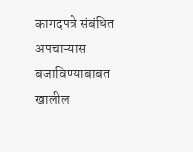कागदपत्रे संबंधित अपचाऱ्यास बजाविण्याबाबत खालील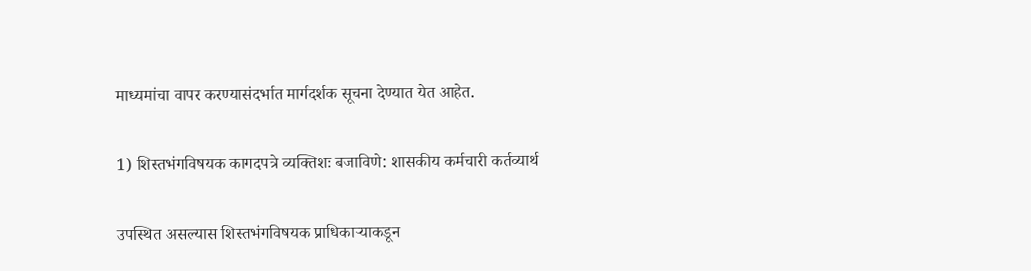माध्यमांचा वापर करण्यासंदर्भात मार्गदर्शक सूचना देण्यात येत आहेत.

1) शिस्तभंगविषयक कागदपत्रे व्यक्तिशः बजाविणे: शासकीय कर्मचारी कर्तव्यार्थ

उपस्थित असल्यास शिस्तभंगविषयक प्राधिकाऱ्याकडून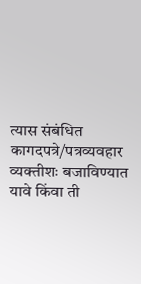त्यास संबंधित कागदपत्रे/पत्रव्यवहार व्यक्तीशः बजाविण्यात यावे किंवा ती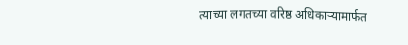त्याच्या लगतच्या वरिष्ठ अधिकाऱ्यामार्फत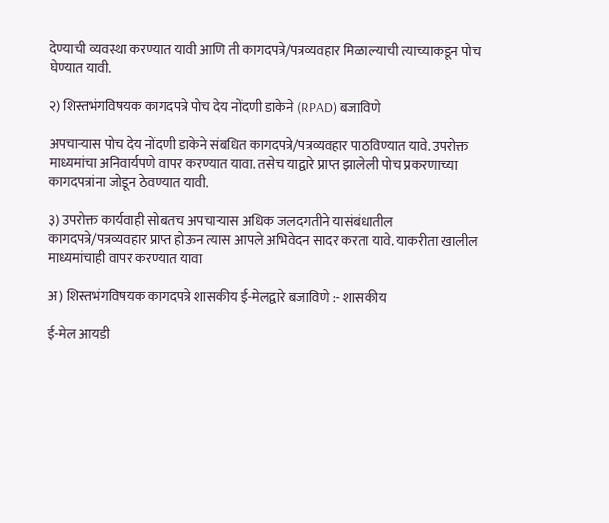देण्याची व्यवस्था करण्यात यावी आणि ती कागदपत्रे/पत्रव्यवहार मिळाल्याची त्याच्याकडून पोच घेण्यात यावी.

२) शिस्तभंगविषयक कागदपत्रे पोच देय नोंदणी डाकेने (RPAD) बजाविणे

अपचाऱ्यास पोच देय नोंदणी डाकेने संबधित कागदपत्रे/पत्रव्यवहार पाठविण्यात यावे. उपरोक्त माध्यमांचा अनिवार्यपणे वापर करण्यात यावा. तसेच याद्वारे प्राप्त झालेली पोच प्रकरणाच्या कागदपत्रांना जोडून ठेवण्यात यावी.

३) उपरोक्त कार्यवाही सोबतच अपचाऱ्यास अधिक जलदगतीने यासंबंधातील कागदपत्रे/पत्रव्यवहार प्राप्त होऊन त्यास आपले अभिवेदन सादर करता यावे. याकरीता खालील माध्यमांचाही वापर करण्यात यावा

अ) शिस्तभंगविषयक कागदपत्रे शासकीय ई-मेलद्वारे बजाविणे :- शासकीय

ई-मेल आयडी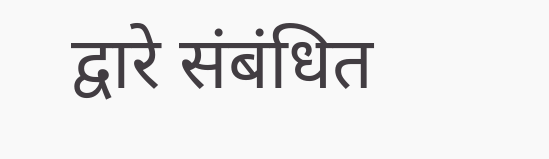द्वारे संबंधित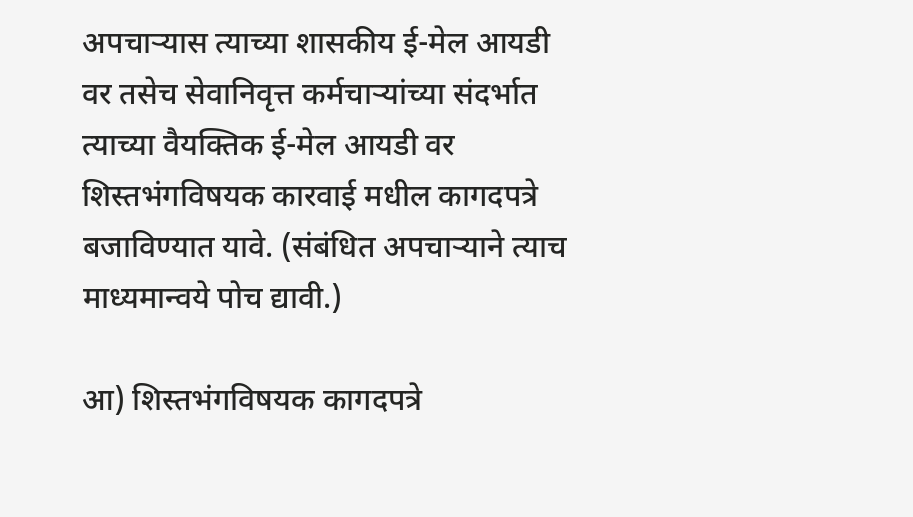अपचाऱ्यास त्याच्या शासकीय ई-मेल आयडी वर तसेच सेवानिवृत्त कर्मचाऱ्यांच्या संदर्भात त्याच्या वैयक्तिक ई-मेल आयडी वर शिस्तभंगविषयक कारवाई मधील कागदपत्रे बजाविण्यात यावे. (संबंधित अपचाऱ्याने त्याच माध्यमान्वये पोच द्यावी.)

आ) शिस्तभंगविषयक कागदपत्रे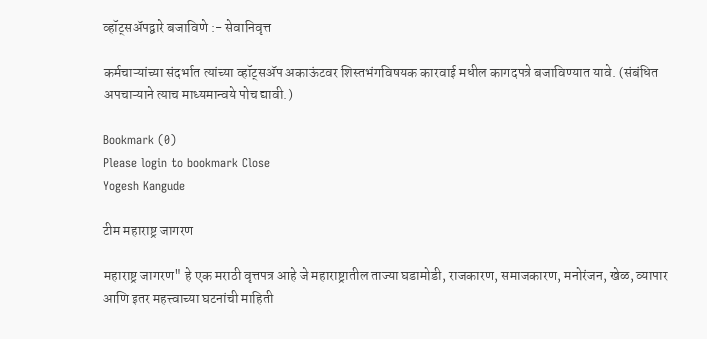व्हॉट्सअ‍ॅपद्वारे बजाविणे :- सेवानिवृत्त

कर्मचाऱ्यांच्या संदर्भात त्यांच्या व्हॉट्सअ‍ॅप अकाऊंटवर शिस्तभंगविषयक कारवाई मधील कागदपत्रे बजाविण्यात यावे. (संबंधित अपचाऱ्याने त्याच माध्यमान्वये पोच द्यावी.)

Bookmark (0)
Please login to bookmark Close
Yogesh Kangude

टीम महाराष्ट्र जागरण

महाराष्ट्र जागरण" हे एक मराठी वृत्तपत्र आहे जे महाराष्ट्रातील ताज्या घडामोडी, राजकारण, समाजकारण, मनोरंजन, खेळ, व्यापार आणि इतर महत्त्वाच्या घटनांची माहिती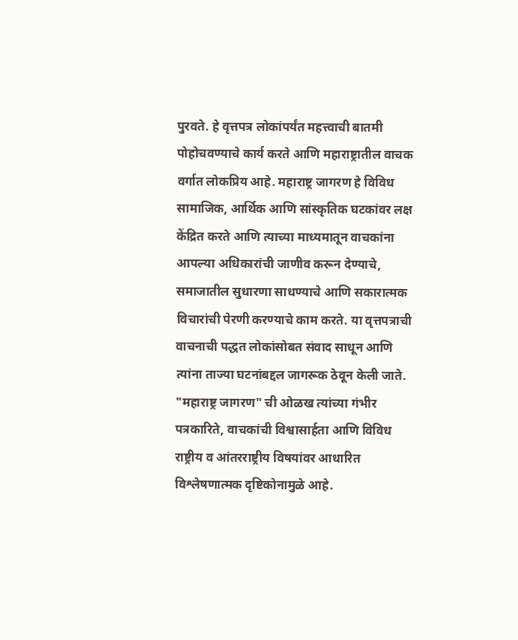पुरवते. हे वृत्तपत्र लोकांपर्यंत महत्त्वाची बातमी पोहोचवण्याचे कार्य करते आणि महाराष्ट्रातील वाचक वर्गात लोकप्रिय आहे. महाराष्ट्र जागरण हे विविध सामाजिक, आर्थिक आणि सांस्कृतिक घटकांवर लक्ष केंद्रित करते आणि त्याच्या माध्यमातून वाचकांना आपल्या अधिकारांची जाणीव करून देण्याचे, समाजातील सुधारणा साधण्याचे आणि सकारात्मक विचारांची पेरणी करण्याचे काम करते. या वृत्तपत्राची वाचनाची पद्धत लोकांसोबत संवाद साधून आणि त्यांना ताज्या घटनांबद्दल जागरूक ठेवून केली जाते. "महाराष्ट्र जागरण" ची ओळख त्यांच्या गंभीर पत्रकारिते, वाचकांची विश्वासार्हता आणि विविध राष्ट्रीय व आंतरराष्ट्रीय विषयांवर आधारित विश्लेषणात्मक दृष्टिकोनामुळे आहे.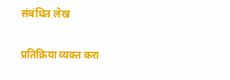संबंधित लेख

प्रतिक्रिया व्यक्त करा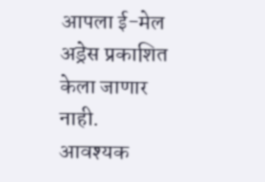आपला ई-मेल अड्रेस प्रकाशित केला जाणार नाही. आवश्यक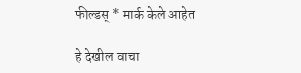फील्डस् * मार्क केले आहेत

हे देखील वाचा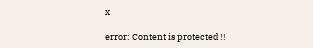x

error: Content is protected !!